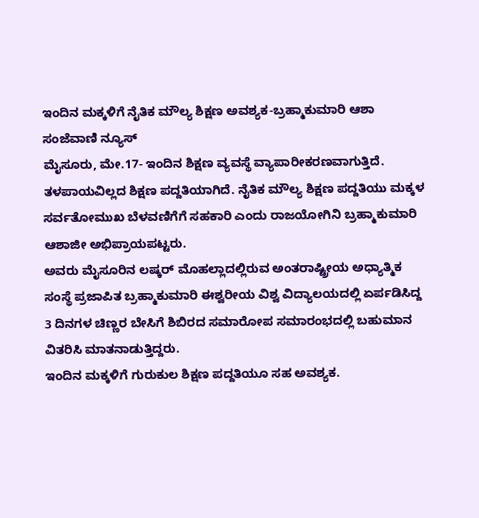ಇಂದಿನ ಮಕ್ಕಳಿಗೆ ನೈತಿಕ ಮೌಲ್ಯ ಶಿಕ್ಷಣ ಅವಶ್ಯಕ-ಬ್ರಹ್ಮಾಕುಮಾರಿ ಆಶಾ
ಸಂಜೆವಾಣಿ ನ್ಯೂಸ್
ಮೈಸೂರು, ಮೇ.17- ಇಂದಿನ ಶಿಕ್ಷಣ ವ್ಯವಸ್ಥೆ ವ್ಯಾಪಾರೀಕರಣವಾಗುತ್ತಿದೆ. ತಳಪಾಯವಿಲ್ಲದ ಶಿಕ್ಷಣ ಪದ್ದತಿಯಾಗಿದೆ. ನೈತಿಕ ಮೌಲ್ಯ ಶಿಕ್ಷಣ ಪದ್ದತಿಯು ಮಕ್ಕಳ ಸರ್ವತೋಮುಖ ಬೆಳವಣಿಗೆಗೆ ಸಹಕಾರಿ ಎಂದು ರಾಜಯೋಗಿನಿ ಬ್ರಹ್ಮಾಕುಮಾರಿ ಆಶಾಜೀ ಅಭಿಪ್ರಾಯಪಟ್ಟರು.
ಅವರು ಮೈಸೂರಿನ ಲಷ್ಕರ್ ಮೊಹಲ್ಲಾದಲ್ಲಿರುವ ಅಂತರಾಷ್ಟ್ರೀಯ ಅಧ್ಯಾತ್ಮಿಕ ಸಂಸ್ಥೆ ಪ್ರಜಾಪಿತ ಬ್ರಹ್ಮಾಕುಮಾರಿ ಈಶ್ವರೀಯ ವಿಶ್ವ ವಿದ್ಯಾಲಯದಲ್ಲಿ ಏರ್ಪಡಿಸಿದ್ದ 3 ದಿನಗಳ ಚಿಣ್ಣರ ಬೇಸಿಗೆ ಶಿಬಿರದ ಸಮಾರೋಪ ಸಮಾರಂಭದಲ್ಲಿ ಬಹುಮಾನ ವಿತರಿಸಿ ಮಾತನಾಡುತ್ತಿದ್ದರು.
ಇಂದಿನ ಮಕ್ಕಳಿಗೆ ಗುರುಕುಲ ಶಿಕ್ಷಣ ಪದ್ದತಿಯೂ ಸಹ ಅವಶ್ಯಕ.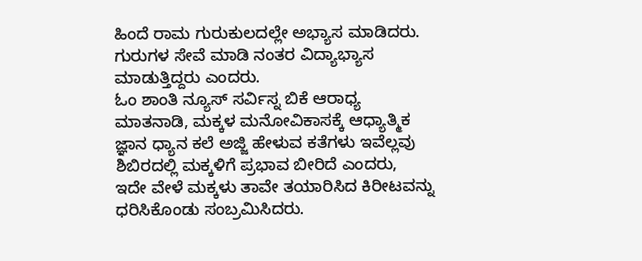ಹಿಂದೆ ರಾಮ ಗುರುಕುಲದಲ್ಲೇ ಅಭ್ಯಾಸ ಮಾಡಿದರು. ಗುರುಗಳ ಸೇವೆ ಮಾಡಿ ನಂತರ ವಿದ್ಯಾಭ್ಯಾಸ ಮಾಡುತ್ತಿದ್ದರು ಎಂದರು.
ಓಂ ಶಾಂತಿ ನ್ಯೂಸ್ ಸರ್ವಿಸ್ನ ಬಿಕೆ ಆರಾಧ್ಯ ಮಾತನಾಡಿ, ಮಕ್ಕಳ ಮನೋವಿಕಾಸಕ್ಕೆ ಆಧ್ಯಾತ್ಮಿಕ ಜ್ಞಾನ ಧ್ಯಾನ ಕಲೆ ಅಜ್ಜಿ ಹೇಳುವ ಕತೆಗಳು ಇವೆಲ್ಲವು ಶಿಬಿರದಲ್ಲಿ ಮಕ್ಕಳಿಗೆ ಪ್ರಭಾವ ಬೀರಿದೆ ಎಂದರು,
ಇದೇ ವೇಳೆ ಮಕ್ಕಳು ತಾವೇ ತಯಾರಿಸಿದ ಕಿರೀಟವನ್ನು ಧರಿಸಿಕೊಂಡು ಸಂಬ್ರಮಿಸಿದರು.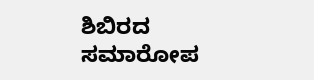ಶಿಬಿರದ ಸಮಾರೋಪ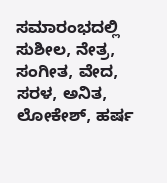ಸಮಾರಂಭದಲ್ಲಿ ಸುಶೀಲ, ನೇತ್ರ, ಸಂಗೀತ, ವೇದ, ಸರಳ, ಅನಿತ, ಲೋಕೇಶ್, ಹರ್ಷ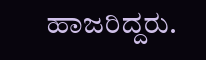ಹಾಜರಿದ್ದರು.